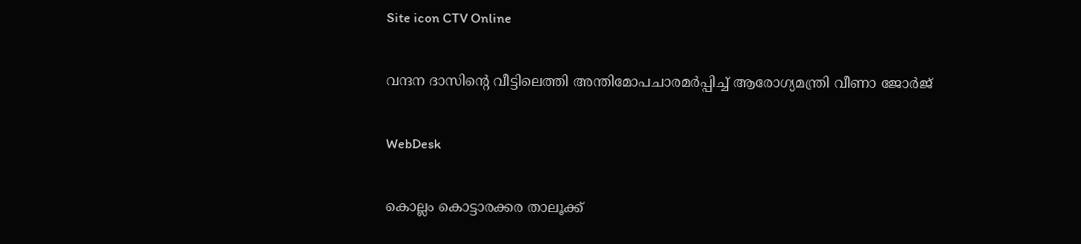Site icon CTV Online

വന്ദന ദാസിന്റെ വീട്ടിലെത്തി അന്തിമോപചാരമര്‍പ്പിച്ച് ആരോഗ്യമന്ത്രി വീണാ ജോര്‍ജ്

WebDesk

കൊല്ലം കൊട്ടാരക്കര താലൂക്ക്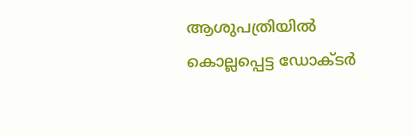ആശുപത്രിയില്‍ കൊല്ലപ്പെട്ട ഡോക്ടര്‍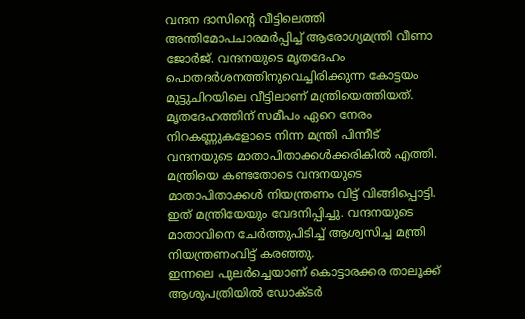വന്ദന ദാസിന്റെ വീട്ടിലെത്തി അന്തിമോപചാരമര്‍പ്പിച്ച് ആരോഗ്യമന്ത്രി വീണാ ജോര്‍ജ്. വന്ദനയുടെ മൃതദേഹം പൊതദര്‍ശനത്തിനുവെച്ചിരിക്കുന്ന കോട്ടയം മുട്ടുചിറയിലെ വീട്ടിലാണ് മന്ത്രിയെത്തിയത്. മൃതദേഹത്തിന് സമീപം ഏറെ നേരം നിറകണ്ണുകളോടെ നിന്ന മന്ത്രി പിന്നീട് വന്ദനയുടെ മാതാപിതാക്കള്‍ക്കരികില്‍ എത്തി. മന്ത്രിയെ കണ്ടതോടെ വന്ദനയുടെ മാതാപിതാക്കള്‍ നിയന്ത്രണം വിട്ട് വിങ്ങിപ്പൊട്ടി. ഇത് മന്ത്രിയേയും വേദനിപ്പിച്ചു. വന്ദനയുടെ മാതാവിനെ ചേര്‍ത്തുപിടിച്ച് ആശ്വസിച്ച മന്ത്രി നിയന്ത്രണംവിട്ട് കരഞ്ഞു.
ഇന്നലെ പുലര്‍ച്ചെയാണ് കൊട്ടാരക്കര താലൂക്ക് ആശുപത്രിയില്‍ ഡോക്ടര്‍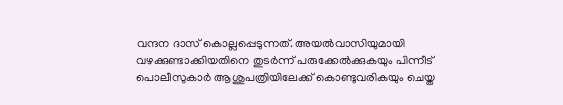വന്ദന ദാസ് കൊല്ലപ്പെടുന്നത്. അയല്‍വാസിയുമായി വഴക്കുണ്ടാക്കിയതിനെ തുടര്‍ന്ന് പരുക്കേല്‍ക്കുകയും പിന്നീട് പൊലീസുകാര്‍ ആശുപത്രിയിലേക്ക് കൊണ്ടുവരികയും ചെയ്ത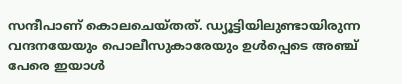സന്ദീപാണ് കൊലചെയ്തത്. ഡ്യൂട്ടിയിലുണ്ടായിരുന്ന വന്ദനയേയും പൊലീസുകാരേയും ഉള്‍പ്പെടെ അഞ്ച് പേരെ ഇയാള്‍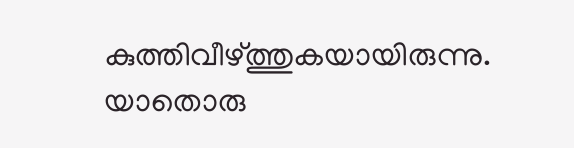കുത്തിവീഴ്ത്തുകയായിരുന്നു. യാതൊരു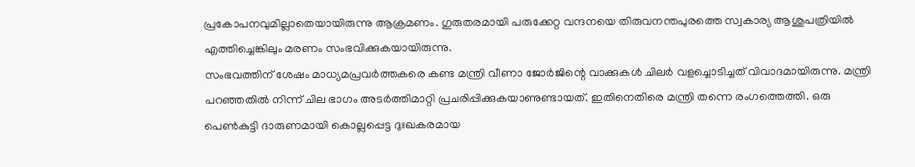പ്രകോപനവുമില്ലാതെയായിരുന്നു ആക്രമണം. ഗുരുതരമായി പരുക്കേറ്റ വന്ദനയെ തിരുവനന്തപുരത്തെ സ്വകാര്യ ആശുപത്രിയില്‍ എത്തിച്ചെങ്കിലും മരണം സംഭവിക്കുകയായിരുന്നു.
സംഭവത്തിന് ശേഷം മാധ്യമപ്രവര്‍ത്തകരെ കണ്ട മന്ത്രി വീണാ ജോര്‍ജിന്റെ വാക്കുകള്‍ ചിലര്‍ വളച്ചൊടിച്ചത് വിവാദമായിരുന്നു. മന്ത്രി പറഞ്ഞതില്‍ നിന്ന് ചില ഭാഗം അടര്‍ത്തിമാറ്റി പ്രചരിപ്പിക്കുകയാണുണ്ടായത്. ഇതിനെതിരെ മന്ത്രി തന്നെ രംഗത്തെത്തി. ഒരു പെണ്‍കുട്ടി ദാരുണമായി കൊല്ലപ്പെട്ട ദുഃഖകരമായ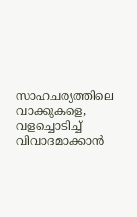സാഹചര്യത്തിലെ വാക്കുകളെ, വളച്ചൊടിച്ച് വിവാദമാക്കാന്‍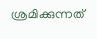ശ്രമിക്കുന്നത്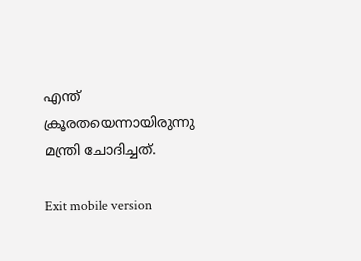എന്ത് ക്രൂരതയെന്നായിരുന്നു മന്ത്രി ചോദിച്ചത്.

Exit mobile version